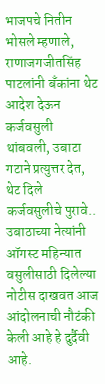भाजपचे नितीन भोसले म्हणाले, राणाजगजीतसिंह पाटलांनी बँकांना थेट आदेश देऊन कर्जवसुली थांबवली, उबाटा गटाने प्रत्युत्तर देत, थेट दिले कर्जवसुलीचे पुरावे..
उबाठाच्या नेत्यांनी ऑगस्ट महिन्यात वसुलीसाठी दिलेल्या नोटीस दाखवत आज आंदोलनाची नौटंकी केली आहे हे दुर्दैवी आहे.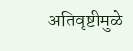अतिवृष्टीमुळे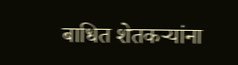बाधित शेतकऱ्यांना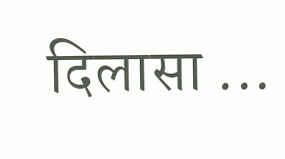दिलासा ...